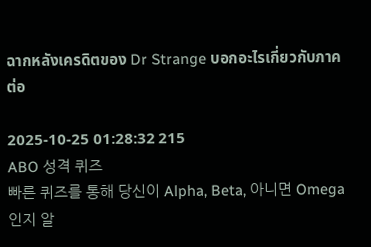ฉากหลังเครดิตของ Dr Strange บอกอะไรเกี่ยวกับภาคต่อ

2025-10-25 01:28:32 215
ABO 성격 퀴즈
빠른 퀴즈를 통해 당신이 Alpha, Beta, 아니면 Omega인지 알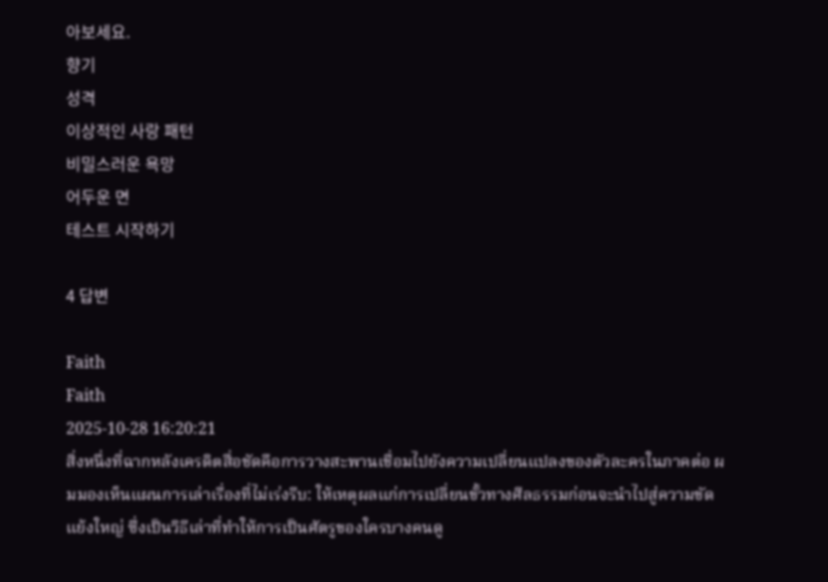아보세요.
향기
성격
이상적인 사랑 패턴
비밀스러운 욕망
어두운 면
테스트 시작하기

4 답변

Faith
Faith
2025-10-28 16:20:21
สิ่งหนึ่งที่ฉากหลังเครดิตสื่อชัดคือการวางสะพานเชื่อมไปยังความเปลี่ยนแปลงของตัวละครในภาคต่อ ผมมองเห็นแผนการเล่าเรื่องที่ไม่เร่งรีบ: ให้เหตุผลแก่การเปลี่ยนขั้วทางศีลธรรมก่อนจะนำไปสู่ความขัดแย้งใหญ่ ซึ่งเป็นวิธีเล่าที่ทำให้การเป็นศัตรูของใครบางคนดู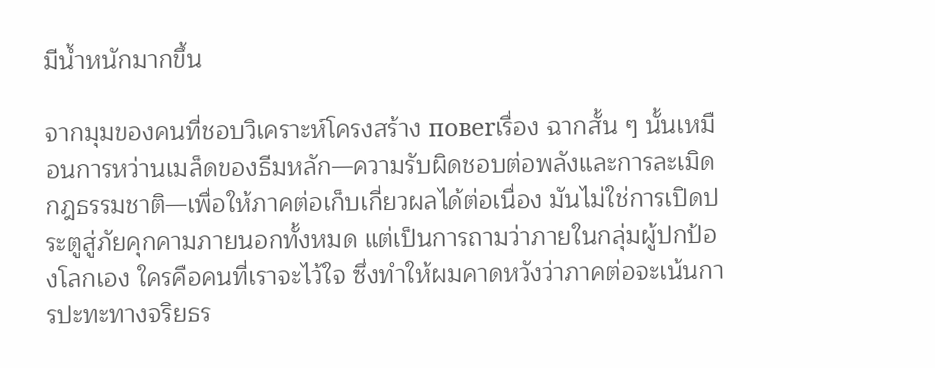มีน้ำหนักมากขึ้น

จากมุมของคนที่ชอบวิเคราะห์โครงสร้าง повеrเรื่อง ฉากสั้น ๆ นั้นเหมือนการหว่านเมล็ดของธีมหลัก—ความรับผิดชอบต่อพลังและการละเมิดกฎธรรมชาติ—เพื่อให้ภาคต่อเก็บเกี่ยวผลได้ต่อเนื่อง มันไม่ใช่การเปิดประตูสู่ภัยคุกคามภายนอกทั้งหมด แต่เป็นการถามว่าภายในกลุ่มผู้ปกป้องโลกเอง ใครคือคนที่เราจะไว้ใจ ซึ่งทำให้ผมคาดหวังว่าภาคต่อจะเน้นการปะทะทางจริยธร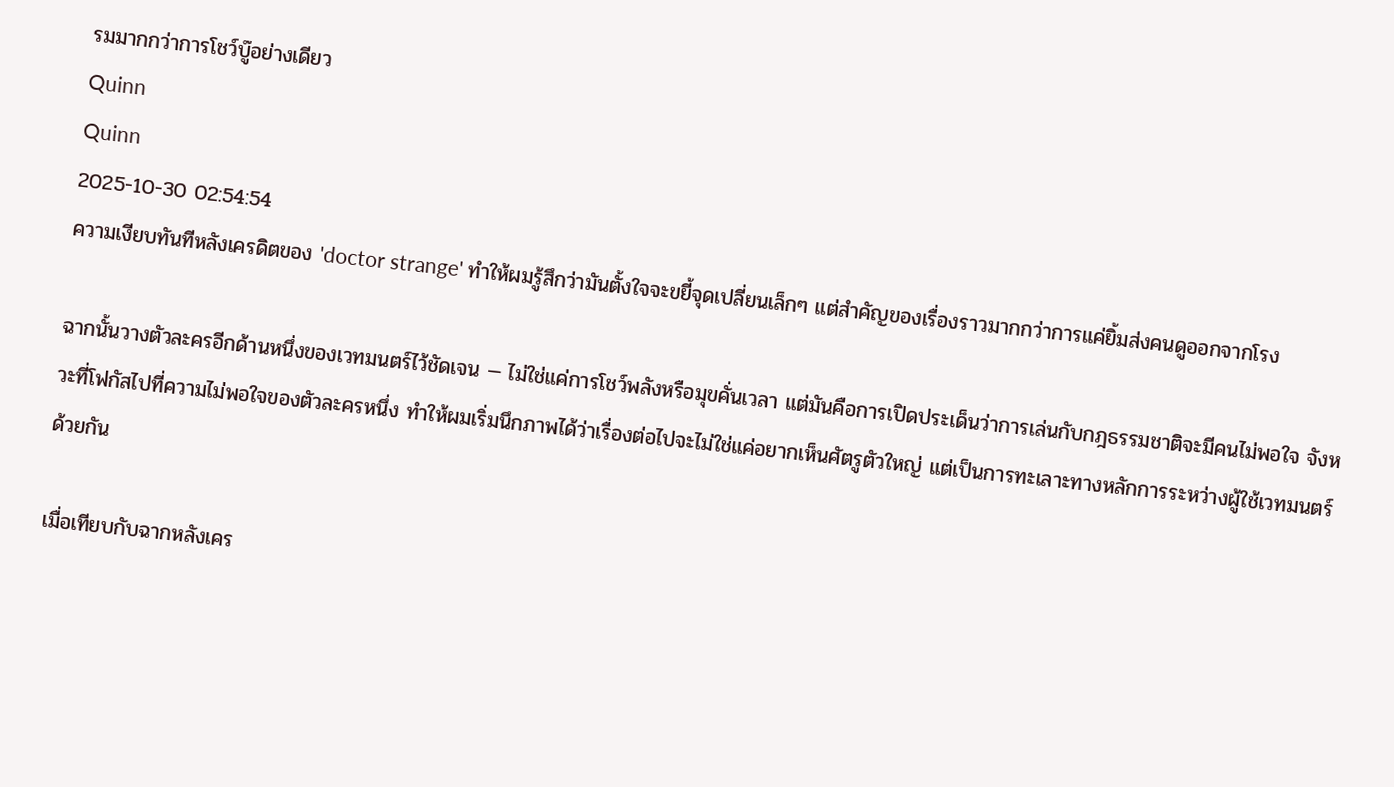รมมากกว่าการโชว์บู๊อย่างเดียว
Quinn
Quinn
2025-10-30 02:54:54
ความเงียบทันทีหลังเครดิตของ 'doctor strange' ทำให้ผมรู้สึกว่ามันตั้งใจจะขยี้จุดเปลี่ยนเล็กๆ แต่สำคัญของเรื่องราวมากกว่าการแค่ยิ้มส่งคนดูออกจากโรง

ฉากนั้นวางตัวละครอีกด้านหนึ่งของเวทมนตร์ไว้ชัดเจน — ไม่ใช่แค่การโชว์พลังหรือมุขคั่นเวลา แต่มันคือการเปิดประเด็นว่าการเล่นกับกฎธรรมชาติจะมีคนไม่พอใจ จังหวะที่โฟกัสไปที่ความไม่พอใจของตัวละครหนึ่ง ทำให้ผมเริ่มนึกภาพได้ว่าเรื่องต่อไปจะไม่ใช่แค่อยากเห็นศัตรูตัวใหญ่ แต่เป็นการทะเลาะทางหลักการระหว่างผู้ใช้เวทมนตร์ด้วยกัน

เมื่อเทียบกับฉากหลังเคร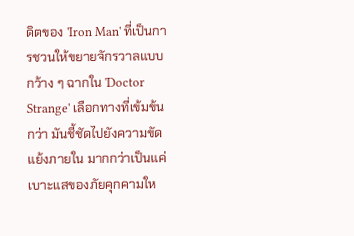ดิตของ 'Iron Man' ที่เป็นการชวนให้ขยายจักรวาลแบบกว้าง ๆ ฉากใน 'Doctor Strange' เลือกทางที่เข้มข้นกว่า มันชี้ชัดไปยังความขัดแย้งภายใน มากกว่าเป็นแค่เบาะแสของภัยคุกคามให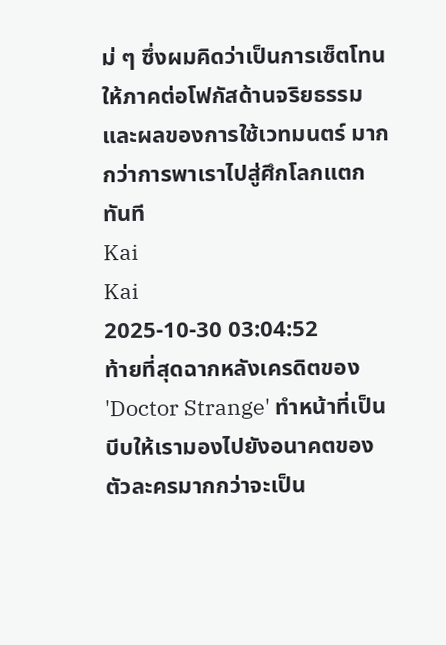ม่ ๆ ซึ่งผมคิดว่าเป็นการเซ็ตโทนให้ภาคต่อโฟกัสด้านจริยธรรมและผลของการใช้เวทมนตร์ มากกว่าการพาเราไปสู่ศึกโลกแตกทันที
Kai
Kai
2025-10-30 03:04:52
ท้ายที่สุดฉากหลังเครดิตของ 'Doctor Strange' ทำหน้าที่เป็นบีบให้เรามองไปยังอนาคตของตัวละครมากกว่าจะเป็น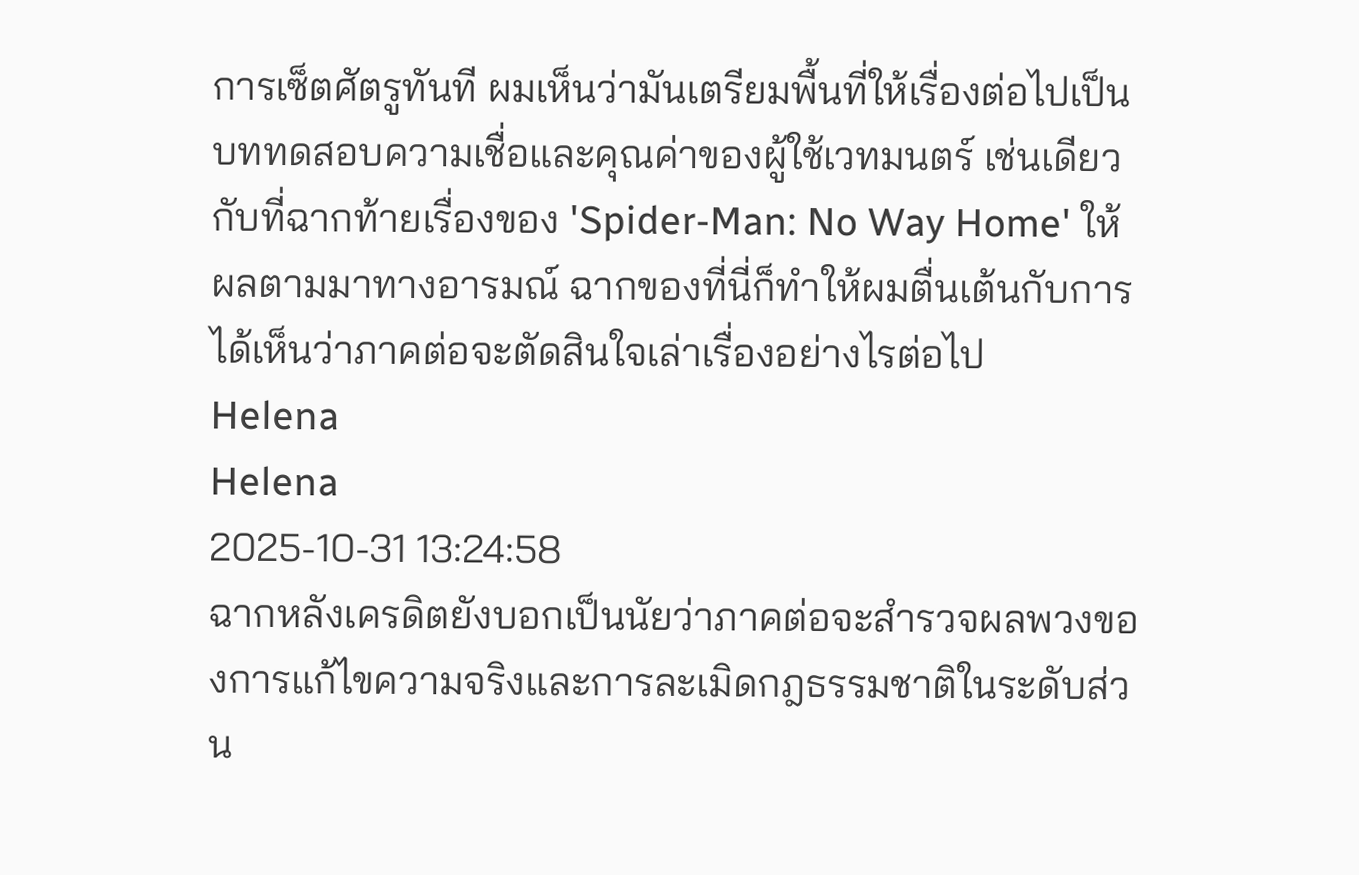การเซ็ตศัตรูทันที ผมเห็นว่ามันเตรียมพื้นที่ให้เรื่องต่อไปเป็นบททดสอบความเชื่อและคุณค่าของผู้ใช้เวทมนตร์ เช่นเดียวกับที่ฉากท้ายเรื่องของ 'Spider-Man: No Way Home' ให้ผลตามมาทางอารมณ์ ฉากของที่นี่ก็ทำให้ผมตื่นเต้นกับการได้เห็นว่าภาคต่อจะตัดสินใจเล่าเรื่องอย่างไรต่อไป
Helena
Helena
2025-10-31 13:24:58
ฉากหลังเครดิตยังบอกเป็นนัยว่าภาคต่อจะสำรวจผลพวงของการแก้ไขความจริงและการละเมิดกฎธรรมชาติในระดับส่วน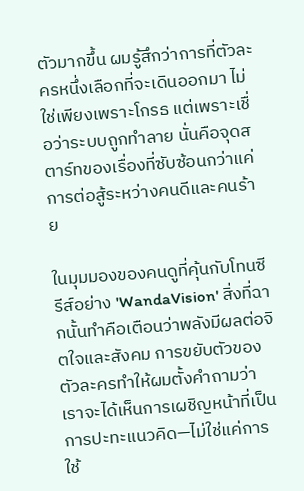ตัวมากขึ้น ผมรู้สึกว่าการที่ตัวละครหนึ่งเลือกที่จะเดินออกมา ไม่ใช่เพียงเพราะโกรธ แต่เพราะเชื่อว่าระบบถูกทำลาย นั่นคือจุดสตาร์ทของเรื่องที่ซับซ้อนกว่าแค่การต่อสู้ระหว่างคนดีและคนร้าย

ในมุมมองของคนดูที่คุ้นกับโทนซีรีส์อย่าง 'WandaVision' สิ่งที่ฉากนั้นทำคือเตือนว่าพลังมีผลต่อจิตใจและสังคม การขยับตัวของตัวละครทำให้ผมตั้งคำถามว่าเราจะได้เห็นการเผชิญหน้าที่เป็นการปะทะแนวคิด—ไม่ใช่แค่การใช้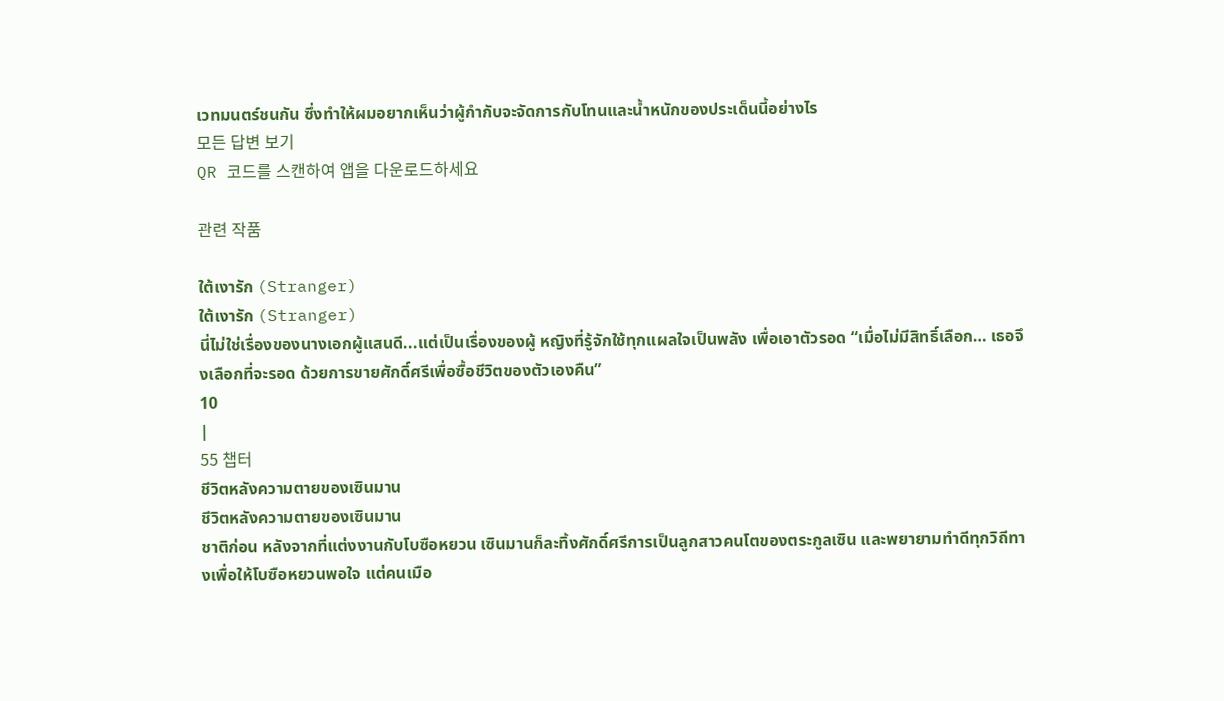เวทมนตร์ชนกัน ซึ่งทำให้ผมอยากเห็นว่าผู้กำกับจะจัดการกับโทนและน้ำหนักของประเด็นนี้อย่างไร
모든 답변 보기
QR 코드를 스캔하여 앱을 다운로드하세요

관련 작품

ใต้เงารัก (Stranger)
ใต้เงารัก (Stranger)
นี่ไม่ใช่เรื่องของนางเอกผู้แสนดี...แต่เป็นเรื่องของผู้ หญิงที่รู้จักใช้ทุกแผลใจเป็นพลัง เพื่อเอาตัวรอด “เมื่อไม่มีสิทธิ์เลือก… เธอจึงเลือกที่จะรอด ด้วยการขายศักดิ์ศรีเพื่อซื้อชีวิตของตัวเองคืน”
10
|
55 챕터
ชีวิตหลังความตายของเซินมาน
ชีวิตหลังความตายของเซินมาน
ชาติก่อน หลังจากที่แต่งงานกับโบซือหยวน เซินมานก็ละทิ้งศักดิ์ศรีการเป็นลูกสาวคนโตของตระกูลเซิน และพยายามทำดีทุกวิถีทางเพื่อให้โบซือหยวนพอใจ แต่คนเมือ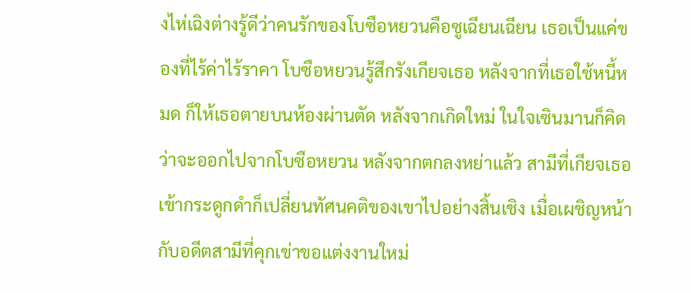งไห่เฉิงต่างรู้ดีว่าคนรักของโบซือหยวนคือซูเฉียนเฉียน เธอเป็นแค่ของที่ไร้ค่าไร้ราคา โบซือหยวนรู้สึกรังเกียจเธอ หลังจากที่เธอใช้หนี้หมด ก็ให้เธอตายบนห้องผ่านตัด หลังจากเกิดใหม่ ในใจเซินมานก็คิดว่าจะออกไปจากโบซือหยวน หลังจากตกลงหย่าแล้ว สามีที่เกียจเธอเข้ากระดูกดำก็เปลี่ยนทัศนคติของเขาไปอย่างสิ้นเชิง เมื่อเผชิญหน้ากับอดีตสามีที่คุกเข่าขอแต่งงานใหม่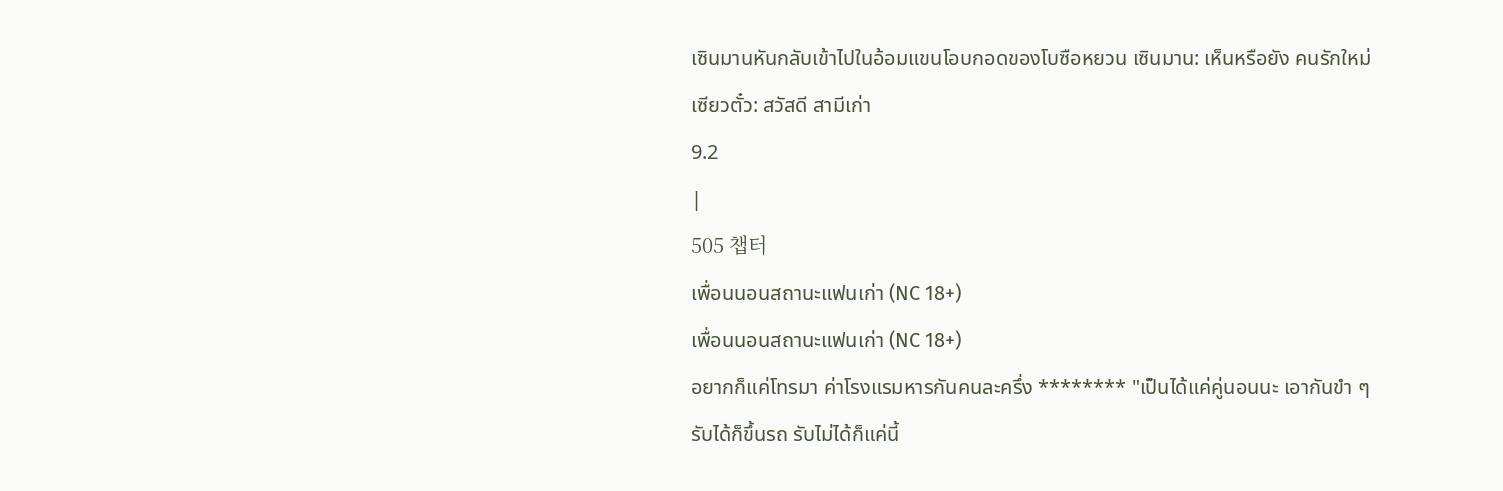เซินมานหันกลับเข้าไปในอ้อมแขนโอบกอดของโบซือหยวน เซินมาน: เห็นหรือยัง คนรักใหม่ เซียวตั๋ว: สวัสดี สามีเก่า
9.2
|
505 챕터
เพื่อนนอนสถานะแฟนเก่า (NC 18+)
เพื่อนนอนสถานะแฟนเก่า (NC 18+)
อยากก็แค่โทรมา ค่าโรงแรมหารกันคนละครึ่ง ******** "เป็นได้แค่คู่นอนนะ เอากันขำ ๆ รับได้ก็ขึ้นรถ รับไม่ได้ก็แค่นี้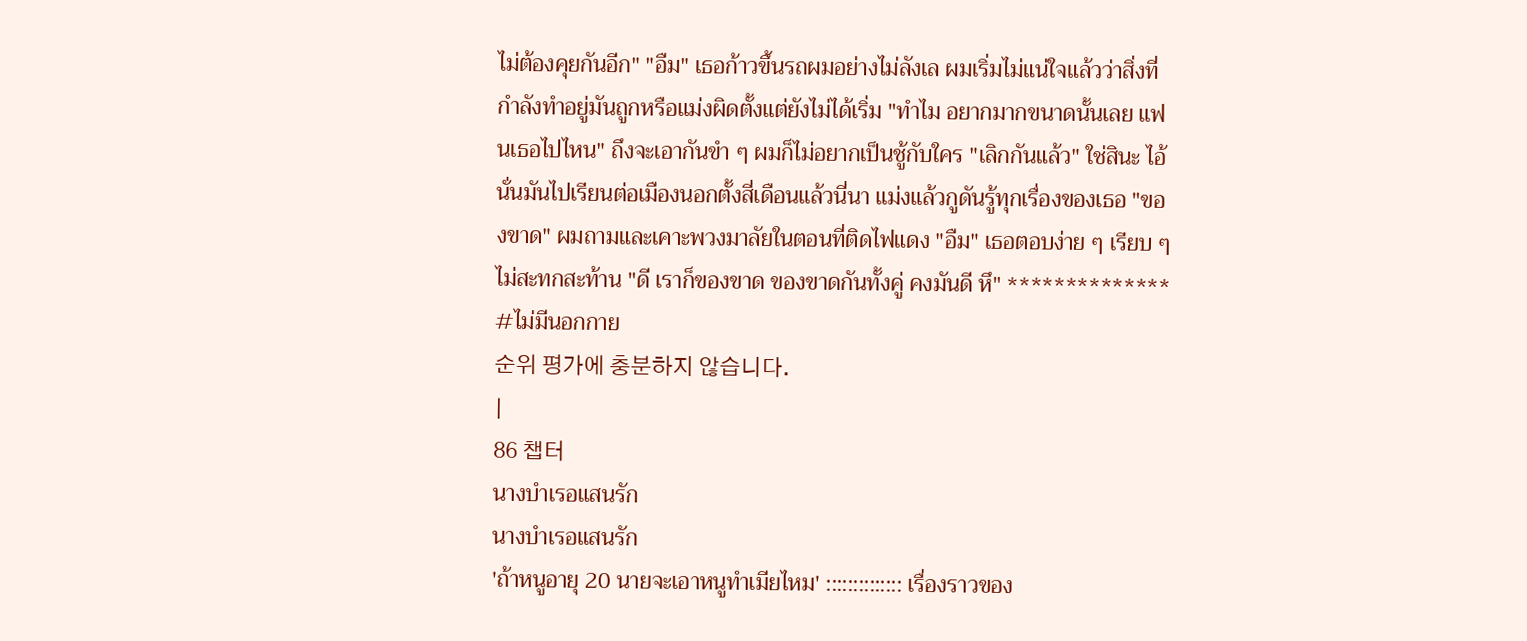ไม่ต้องคุยกันอีก" "อืม" เธอก้าวขึ้นรถผมอย่างไม่ลังเล ผมเริ่มไม่แน่ใจแล้วว่าสิ่งที่กำลังทำอยู่มันถูกหรือแม่งผิดตั้งแต่ยังไม่ได้เริ่ม "ทำไม อยากมากขนาดนั้นเลย แฟนเธอไปไหน" ถึงจะเอากันขำ ๆ ผมก็ไม่อยากเป็นชู้กับใคร "เลิกกันแล้ว" ใช่สินะ ไอ้นั่นมันไปเรียนต่อเมืองนอกตั้งสี่เดือนแล้วนี่นา แม่งแล้วกูดันรู้ทุกเรื่องของเธอ "ของขาด" ผมถามและเคาะพวงมาลัยในตอนที่ติดไฟแดง "อืม" เธอตอบง่าย ๆ เรียบ ๆ ไม่สะทกสะท้าน "ดี เราก็ของขาด ของขาดกันทั้งคู่ คงมันดี หึ" ************** #ไม่มีนอกกาย
순위 평가에 충분하지 않습니다.
|
86 챕터
นางบำเรอแสนรัก
นางบำเรอแสนรัก
'ถ้าหนูอายุ 20 นายจะเอาหนูทำเมียไหม' :::::::::::::: เรื่องราวของ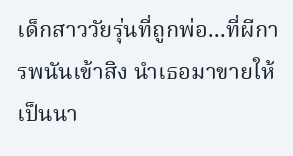เด็กสาววัยรุ่นที่ถูกพ่อ...ที่ผีการพนันเข้าสิง นำเธอมาขายให้เป็นนา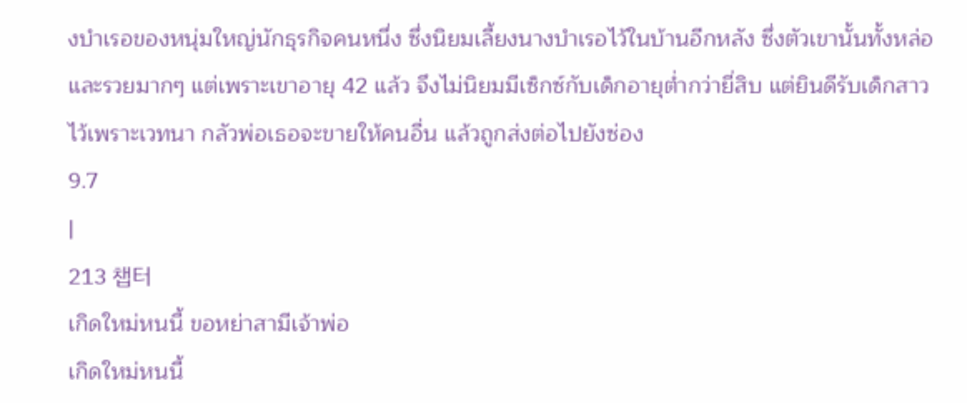งบำเรอของหนุ่มใหญ่นักธุรกิจคนหนึ่ง ซึ่งนิยมเลี้ยงนางบำเรอไว้ในบ้านอีกหลัง ซึ่งตัวเขานั้นทั้งหล่อและรวยมากๆ แต่เพราะเขาอายุ 42 แล้ว จึงไม่นิยมมีเซ็กซ์กับเด็กอายุต่ำกว่ายี่สิบ แต่ยินดีรับเด็กสาวไว้เพราะเวทนา กลัวพ่อเธอจะขายให้คนอื่น แล้วถูกส่งต่อไปยังซ่อง
9.7
|
213 챕터
เกิดใหม่หนนี้ ขอหย่าสามีเจ้าพ่อ
เกิดใหม่หนนี้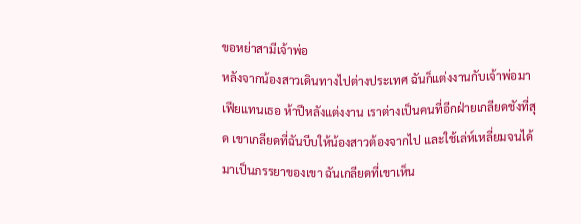ขอหย่าสามีเจ้าพ่อ
หลังจากน้องสาวเดินทางไปต่างประเทศ ฉันก็แต่งงานกับเจ้าพ่อมาเฟียแทนเธอ ห้าปีหลังแต่งงาน เราต่างเป็นคนที่อีกฝ่ายเกลียดชังที่สุด เขาเกลียดที่ฉันบีบให้น้องสาวต้องจากไป และใช้เล่ห์เหลี่ยมจนได้มาเป็นภรรยาของเขา ฉันเกลียดที่เขาเห็น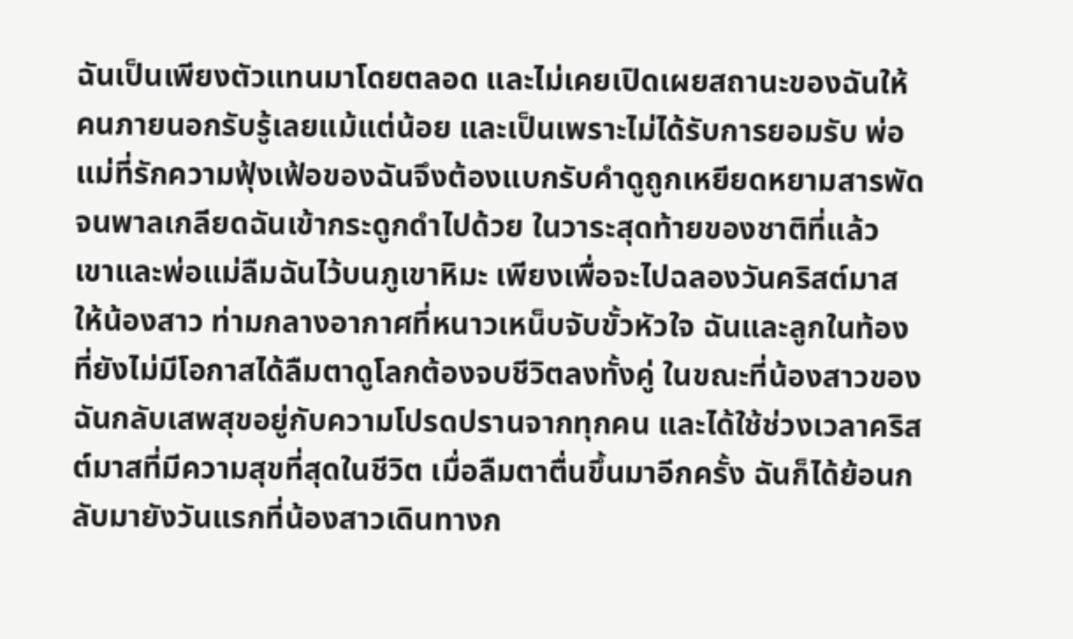ฉันเป็นเพียงตัวแทนมาโดยตลอด และไม่เคยเปิดเผยสถานะของฉันให้คนภายนอกรับรู้เลยแม้แต่น้อย และเป็นเพราะไม่ได้รับการยอมรับ พ่อแม่ที่รักความฟุ้งเฟ้อของฉันจึงต้องแบกรับคำดูถูกเหยียดหยามสารพัด จนพาลเกลียดฉันเข้ากระดูกดำไปด้วย ในวาระสุดท้ายของชาติที่แล้ว เขาและพ่อแม่ลืมฉันไว้บนภูเขาหิมะ เพียงเพื่อจะไปฉลองวันคริสต์มาสให้น้องสาว ท่ามกลางอากาศที่หนาวเหน็บจับขั้วหัวใจ ฉันและลูกในท้องที่ยังไม่มีโอกาสได้ลืมตาดูโลกต้องจบชีวิตลงทั้งคู่ ในขณะที่น้องสาวของฉันกลับเสพสุขอยู่กับความโปรดปรานจากทุกคน และได้ใช้ช่วงเวลาคริสต์มาสที่มีความสุขที่สุดในชีวิต เมื่อลืมตาตื่นขึ้นมาอีกครั้ง ฉันก็ได้ย้อนกลับมายังวันแรกที่น้องสาวเดินทางก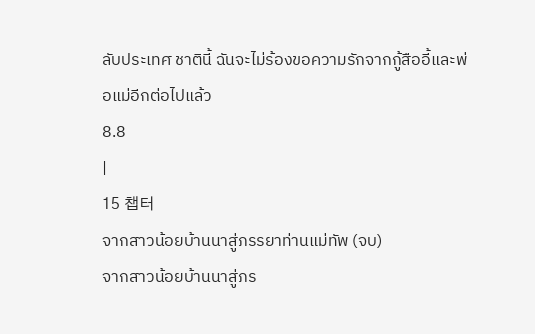ลับประเทศ ชาตินี้ ฉันจะไม่ร้องขอความรักจากกู้สืออี้และพ่อแม่อีกต่อไปแล้ว
8.8
|
15 챕터
จากสาวน้อยบ้านนาสู่ภรรยาท่านแม่ทัพ (จบ)
จากสาวน้อยบ้านนาสู่ภร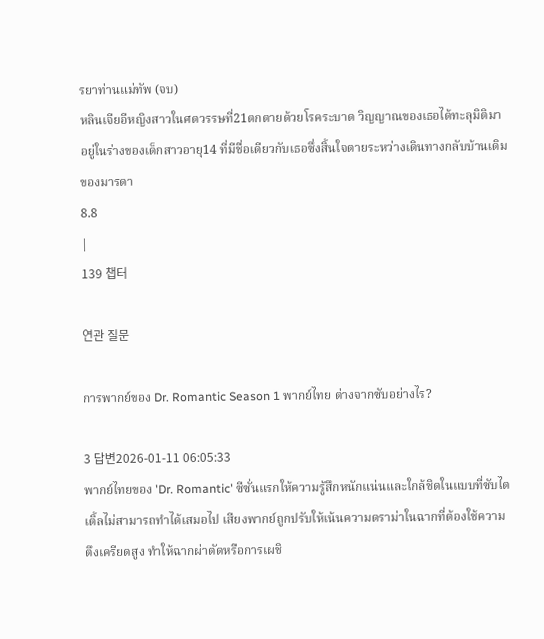รยาท่านแม่ทัพ (จบ)
หลินเจียอีหญิงสาวในศตวรรษที่21ตกตายด้วยโรคระบาด วิญญาณของเธอได้ทะลุมิติมาอยู่ในร่างของเด็กสาวอายุ14 ที่มีชื่อเดียวกับเธอซึ่งสิ้นใจตายระหว่างเดินทางกลับบ้านเดิมของมารดา
8.8
|
139 챕터

연관 질문

การพากย์ของ Dr. Romantic Season 1 พากย์ไทย ต่างจากซับอย่างไร?

3 답변2026-01-11 06:05:33
พากย์ไทยของ 'Dr. Romantic' ซีซั่นแรกให้ความรู้สึกหนักแน่นและใกล้ชิดในแบบที่ซับไตเติ้ลไม่สามารถทำได้เสมอไป เสียงพากย์ถูกปรับให้เน้นความดราม่าในฉากที่ต้องใช้ความตึงเครียดสูง ทำให้ฉากผ่าตัดหรือการเผชิ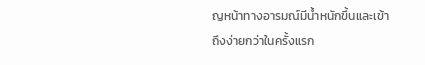ญหน้าทางอารมณ์มีน้ำหนักขึ้นและเข้าถึงง่ายกว่าในครั้งแรก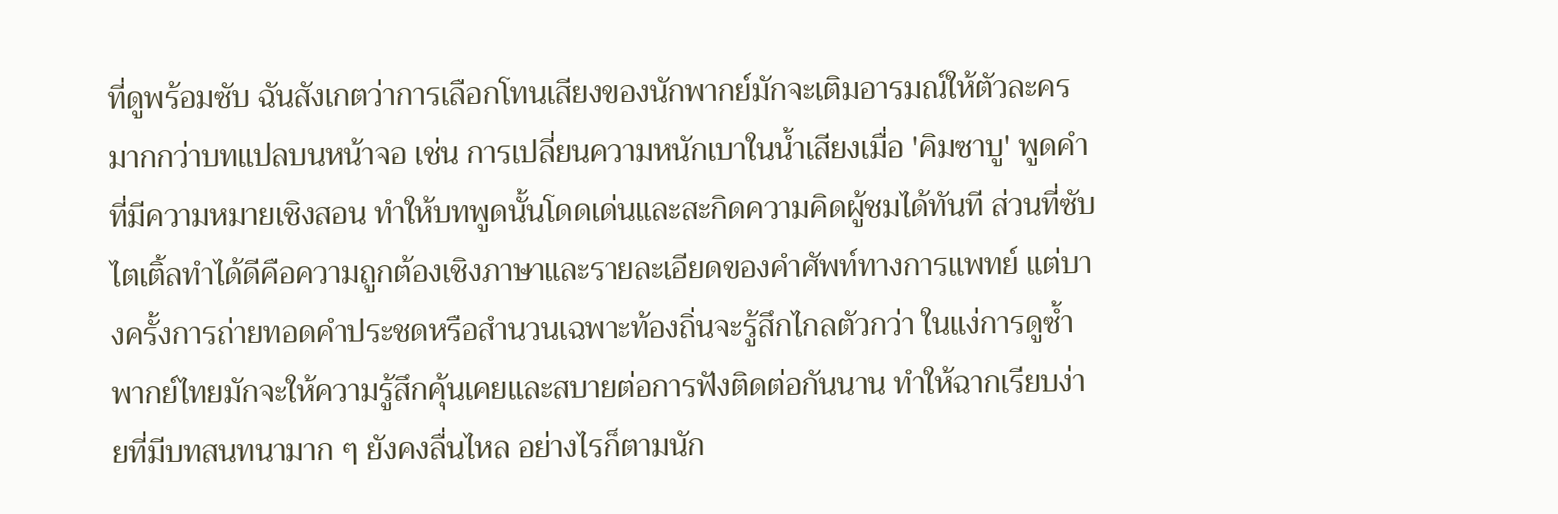ที่ดูพร้อมซับ ฉันสังเกตว่าการเลือกโทนเสียงของนักพากย์มักจะเติมอารมณ์ให้ตัวละครมากกว่าบทแปลบนหน้าจอ เช่น การเปลี่ยนความหนักเบาในน้ำเสียงเมื่อ 'คิมซาบู' พูดคำที่มีความหมายเชิงสอน ทำให้บทพูดนั้นโดดเด่นและสะกิดความคิดผู้ชมได้ทันที ส่วนที่ซับไตเติ้ลทำได้ดีคือความถูกต้องเชิงภาษาและรายละเอียดของคำศัพท์ทางการแพทย์ แต่บางครั้งการถ่ายทอดคำประชดหรือสำนวนเฉพาะท้องถิ่นจะรู้สึกไกลตัวกว่า ในแง่การดูซ้ำ พากย์ไทยมักจะให้ความรู้สึกคุ้นเคยและสบายต่อการฟังติดต่อกันนาน ทำให้ฉากเรียบง่ายที่มีบทสนทนามาก ๆ ยังคงลื่นไหล อย่างไรก็ตามนัก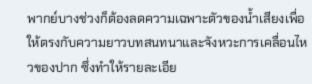พากย์บางช่วงก็ต้องลดความเฉพาะตัวของน้ำเสียงเพื่อให้ตรงกับความยาวบทสนทนาและจังหวะการเคลื่อนไหวของปาก ซึ่งทำให้รายละเอีย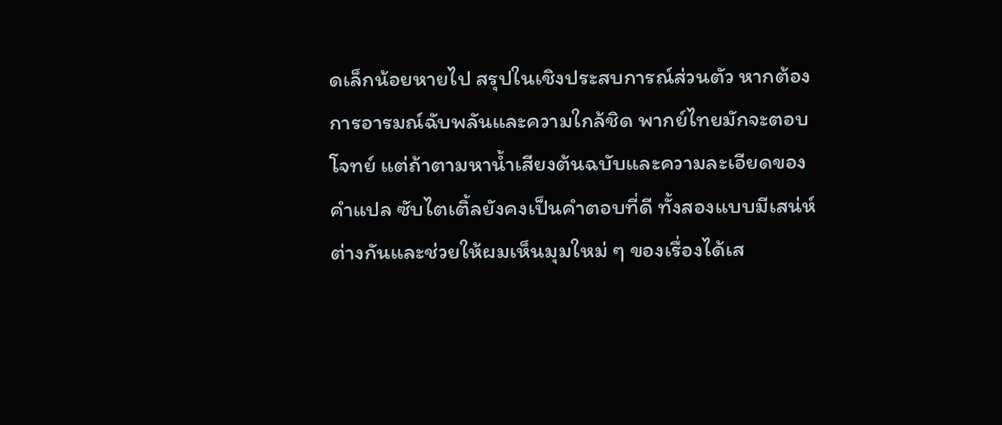ดเล็กน้อยหายไป สรุปในเชิงประสบการณ์ส่วนตัว หากต้องการอารมณ์ฉับพลันและความใกล้ชิด พากย์ไทยมักจะตอบโจทย์ แต่ถ้าตามหาน้ำเสียงต้นฉบับและความละเอียดของคำแปล ซับไตเติ้ลยังคงเป็นคำตอบที่ดี ทั้งสองแบบมีเสน่ห์ต่างกันและช่วยให้ผมเห็นมุมใหม่ ๆ ของเรื่องได้เส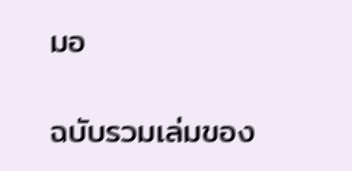มอ

ฉบับรวมเล่มของ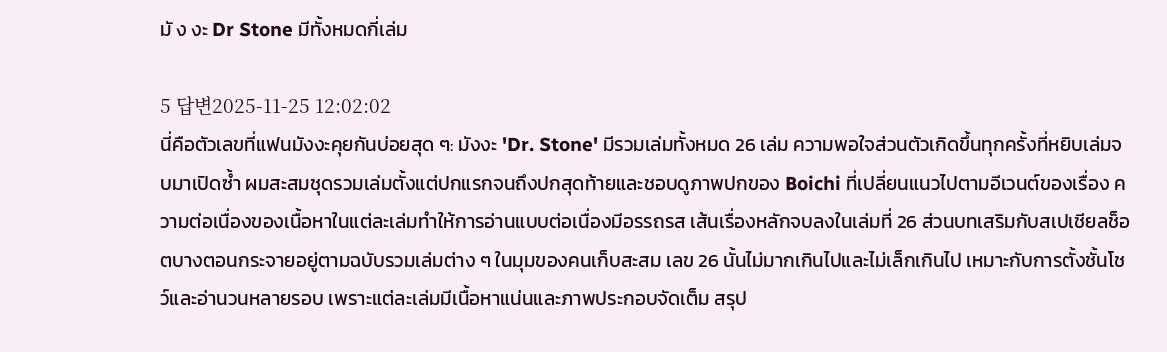มั ง งะ Dr Stone มีทั้งหมดกี่เล่ม

5 답변2025-11-25 12:02:02
นี่คือตัวเลขที่แฟนมังงะคุยกันบ่อยสุด ๆ: มังงะ 'Dr. Stone' มีรวมเล่มทั้งหมด 26 เล่ม ความพอใจส่วนตัวเกิดขึ้นทุกครั้งที่หยิบเล่มจบมาเปิดซ้ำ ผมสะสมชุดรวมเล่มตั้งแต่ปกแรกจนถึงปกสุดท้ายและชอบดูภาพปกของ Boichi ที่เปลี่ยนแนวไปตามอีเวนต์ของเรื่อง ความต่อเนื่องของเนื้อหาในแต่ละเล่มทำให้การอ่านแบบต่อเนื่องมีอรรถรส เส้นเรื่องหลักจบลงในเล่มที่ 26 ส่วนบทเสริมกับสเปเชียลช็อตบางตอนกระจายอยู่ตามฉบับรวมเล่มต่าง ๆ ในมุมของคนเก็บสะสม เลข 26 นั้นไม่มากเกินไปและไม่เล็กเกินไป เหมาะกับการตั้งชั้นโชว์และอ่านวนหลายรอบ เพราะแต่ละเล่มมีเนื้อหาแน่นและภาพประกอบจัดเต็ม สรุป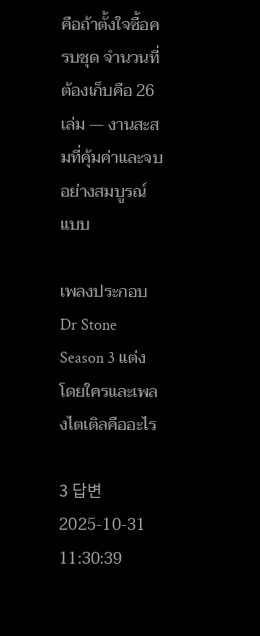คือถ้าตั้งใจซื้อครบชุด จำนวนที่ต้องเก็บคือ 26 เล่ม — งานสะสมที่คุ้มค่าและจบอย่างสมบูรณ์แบบ

เพลงประกอบ Dr Stone Season 3 แต่งโดยใครและเพลงไตเติลคืออะไร

3 답변2025-10-31 11:30:39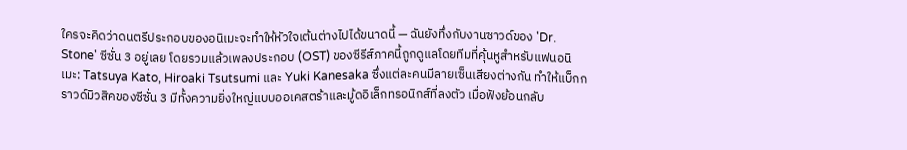ใครจะคิดว่าดนตรีประกอบของอนิเมะจะทำให้หัวใจเต้นต่างไปได้ขนาดนี้ — ฉันยังทึ่งกับงานซาวด์ของ 'Dr. Stone' ซีซั่น 3 อยู่เลย โดยรวมแล้วเพลงประกอบ (OST) ของซีรีส์ภาคนี้ถูกดูแลโดยทีมที่คุ้นหูสำหรับแฟนอนิเมะ: Tatsuya Kato, Hiroaki Tsutsumi และ Yuki Kanesaka ซึ่งแต่ละคนมีลายเซ็นเสียงต่างกัน ทำให้แบ็กกราวด์มิวสิคของซีซั่น 3 มีทั้งความยิ่งใหญ่แบบออเคสตร้าและมู้ดอิเล็กทรอนิกส์ที่ลงตัว เมื่อฟังย้อนกลับ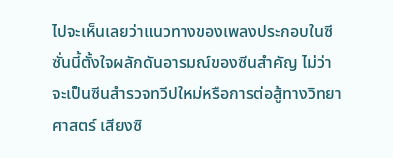ไปจะเห็นเลยว่าแนวทางของเพลงประกอบในซีซั่นนี้ตั้งใจผลักดันอารมณ์ของซีนสำคัญ ไม่ว่าจะเป็นซีนสำรวจทวีปใหม่หรือการต่อสู้ทางวิทยาศาสตร์ เสียงซิ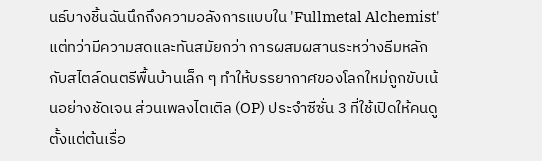นธ์บางชิ้นฉันนึกถึงความอลังการแบบใน 'Fullmetal Alchemist' แต่ทว่ามีความสดและทันสมัยกว่า การผสมผสานระหว่างธีมหลักกับสไตล์ดนตรีพื้นบ้านเล็ก ๆ ทำให้บรรยากาศของโลกใหม่ถูกขับเน้นอย่างชัดเจน ส่วนเพลงไตเติล (OP) ประจำซีซั่น 3 ที่ใช้เปิดให้คนดูตั้งแต่ต้นเรื่อ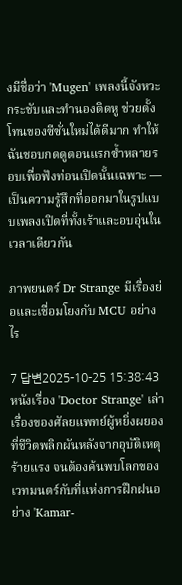งมีชื่อว่า 'Mugen' เพลงนี้จังหวะกระชับและทำนองติดหู ช่วยตั้งโทนของซีซั่นใหม่ได้ดีมาก ทำให้ฉันชอบกดดูตอนแรกซ้ำหลายรอบเพื่อฟังท่อนเปิดนั้นเฉพาะ — เป็นความรู้สึกที่ออกมาในรูปแบบเพลงเปิดที่ทั้งเร้าและอบอุ่นในเวลาเดียวกัน

ภาพยนตร์ Dr Strange มีเรื่องย่อและเชื่อมโยงกับ MCU อย่างไร

7 답변2025-10-25 15:38:43
หนังเรื่อง 'Doctor Strange' เล่าเรื่องของศัลยแพทย์ผู้หยิ่งผยองที่ชีวิตพลิกผันหลังจากอุบัติเหตุร้ายแรง จนต้องค้นพบโลกของเวทมนตร์กับที่แห่งการฝึกฝนอย่าง 'Kamar-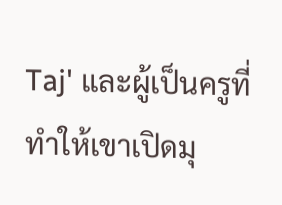Taj' และผู้เป็นครูที่ทำให้เขาเปิดมุ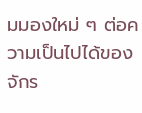มมองใหม่ ๆ ต่อความเป็นไปได้ของจักร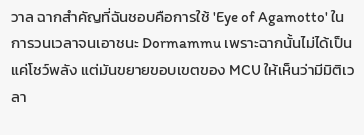วาล ฉากสำคัญที่ฉันชอบคือการใช้ 'Eye of Agamotto' ในการวนเวลาจนเอาชนะ Dormammu เพราะฉากนั้นไม่ได้เป็นแค่โชว์พลัง แต่มันขยายขอบเขตของ MCU ให้เห็นว่ามีมิติเวลา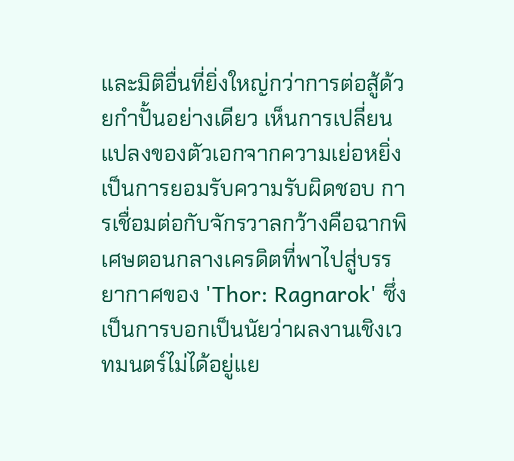และมิติอื่นที่ยิ่งใหญ่กว่าการต่อสู้ด้วยกำปั้นอย่างเดียว เห็นการเปลี่ยนแปลงของตัวเอกจากความเย่อหยิ่งเป็นการยอมรับความรับผิดชอบ การเชื่อมต่อกับจักรวาลกว้างคือฉากพิเศษตอนกลางเครดิตที่พาไปสู่บรรยากาศของ 'Thor: Ragnarok' ซึ่งเป็นการบอกเป็นนัยว่าผลงานเชิงเวทมนตร์ไม่ได้อยู่แย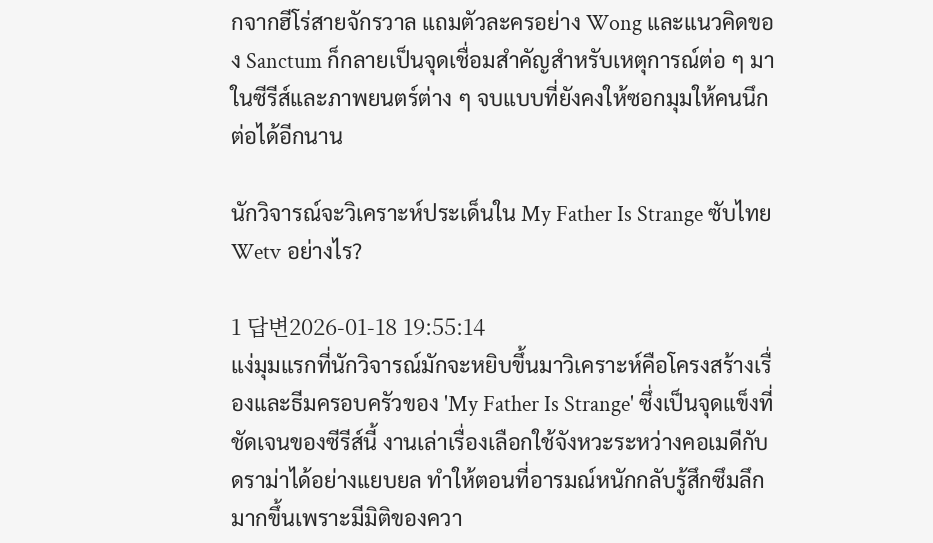กจากฮีโร่สายจักรวาล แถมตัวละครอย่าง Wong และแนวคิดของ Sanctum ก็กลายเป็นจุดเชื่อมสำคัญสำหรับเหตุการณ์ต่อ ๆ มาในซีรีส์และภาพยนตร์ต่าง ๆ จบแบบที่ยังคงให้ซอกมุมให้คนนึกต่อได้อีกนาน

นักวิจารณ์จะวิเคราะห์ประเด็นใน My Father Is Strange ซับไทย Wetv อย่างไร?

1 답변2026-01-18 19:55:14
แง่มุมแรกที่นักวิจารณ์มักจะหยิบขึ้นมาวิเคราะห์คือโครงสร้างเรื่องและธีมครอบครัวของ 'My Father Is Strange' ซึ่งเป็นจุดแข็งที่ชัดเจนของซีรีส์นี้ งานเล่าเรื่องเลือกใช้จังหวะระหว่างคอเมดีกับดราม่าได้อย่างแยบยล ทำให้ตอนที่อารมณ์หนักกลับรู้สึกซึมลึกมากขึ้นเพราะมีมิติของควา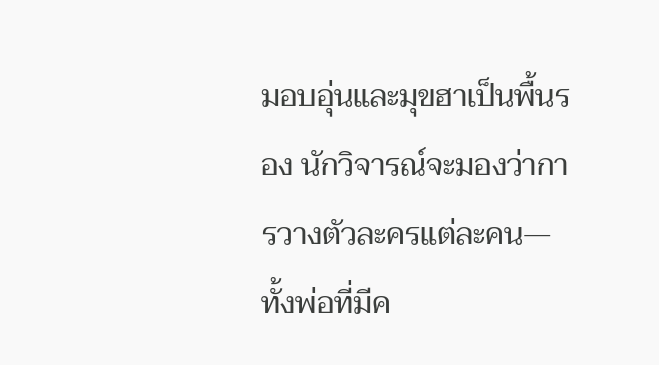มอบอุ่นและมุขฮาเป็นพื้นรอง นักวิจารณ์จะมองว่าการวางตัวละครแต่ละคน—ทั้งพ่อที่มีค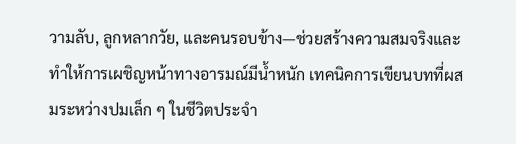วามลับ, ลูกหลากวัย, และคนรอบข้าง—ช่วยสร้างความสมจริงและทำให้การเผชิญหน้าทางอารมณ์มีน้ำหนัก เทคนิคการเขียนบทที่ผสมระหว่างปมเล็ก ๆ ในชีวิตประจำ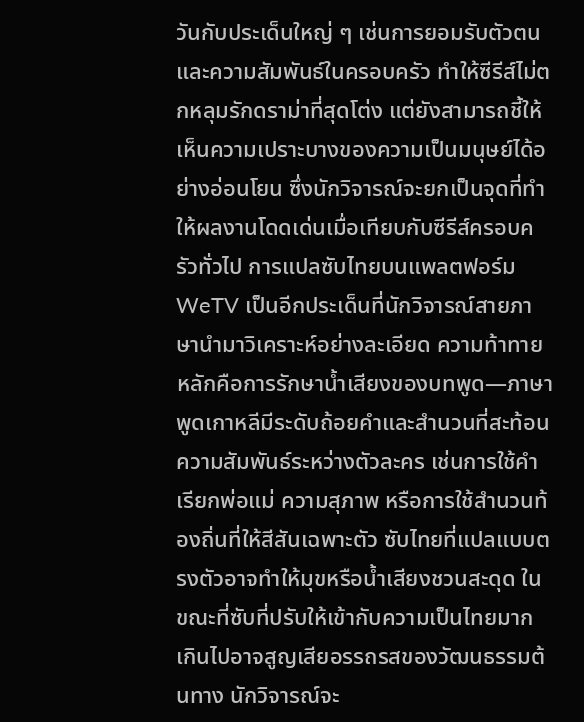วันกับประเด็นใหญ่ ๆ เช่นการยอมรับตัวตนและความสัมพันธ์ในครอบครัว ทำให้ซีรีส์ไม่ตกหลุมรักดราม่าที่สุดโต่ง แต่ยังสามารถชี้ให้เห็นความเปราะบางของความเป็นมนุษย์ได้อย่างอ่อนโยน ซึ่งนักวิจารณ์จะยกเป็นจุดที่ทำให้ผลงานโดดเด่นเมื่อเทียบกับซีรีส์ครอบครัวทั่วไป การแปลซับไทยบนแพลตฟอร์ม WeTV เป็นอีกประเด็นที่นักวิจารณ์สายภาษานำมาวิเคราะห์อย่างละเอียด ความท้าทายหลักคือการรักษาน้ำเสียงของบทพูด—ภาษาพูดเกาหลีมีระดับถ้อยคำและสำนวนที่สะท้อนความสัมพันธ์ระหว่างตัวละคร เช่นการใช้คำเรียกพ่อแม่ ความสุภาพ หรือการใช้สำนวนท้องถิ่นที่ให้สีสันเฉพาะตัว ซับไทยที่แปลแบบตรงตัวอาจทำให้มุขหรือน้ำเสียงชวนสะดุด ในขณะที่ซับที่ปรับให้เข้ากับความเป็นไทยมากเกินไปอาจสูญเสียอรรถรสของวัฒนธรรมต้นทาง นักวิจารณ์จะ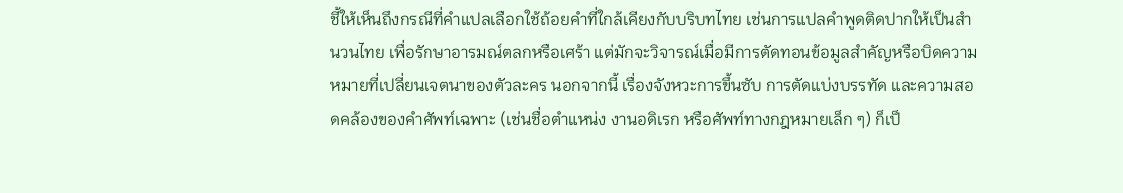ชี้ให้เห็นถึงกรณีที่คำแปลเลือกใช้ถ้อยคำที่ใกล้เคียงกับบริบทไทย เช่นการแปลคำพูดติดปากให้เป็นสำนวนไทย เพื่อรักษาอารมณ์ตลกหรือเศร้า แต่มักจะวิจารณ์เมื่อมีการตัดทอนข้อมูลสำคัญหรือบิดความหมายที่เปลี่ยนเจตนาของตัวละคร นอกจากนี้ เรื่องจังหวะการขึ้นซับ การตัดแบ่งบรรทัด และความสอดคล้องของคำศัพท์เฉพาะ (เช่นชื่อตำแหน่ง งานอดิเรก หรือศัพท์ทางกฎหมายเล็ก ๆ) ก็เป็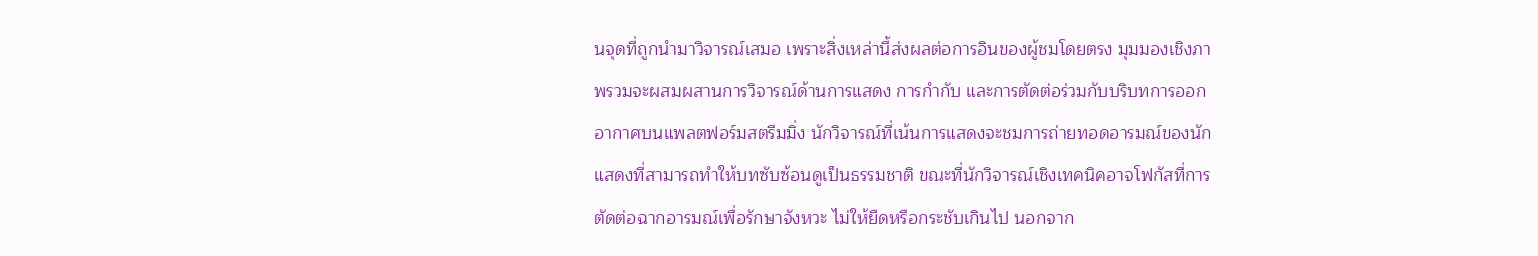นจุดที่ถูกนำมาวิจารณ์เสมอ เพราะสิ่งเหล่านี้ส่งผลต่อการอินของผู้ชมโดยตรง มุมมองเชิงภาพรวมจะผสมผสานการวิจารณ์ด้านการแสดง การกำกับ และการตัดต่อร่วมกับบริบทการออกอากาศบนแพลตฟอร์มสตรีมมิ่ง นักวิจารณ์ที่เน้นการแสดงจะชมการถ่ายทอดอารมณ์ของนักแสดงที่สามารถทำให้บทซับซ้อนดูเป็นธรรมชาติ ขณะที่นักวิจารณ์เชิงเทคนิคอาจโฟกัสที่การตัดต่อฉากอารมณ์เพื่อรักษาจังหวะ ไม่ให้ยืดหรือกระชับเกินไป นอกจาก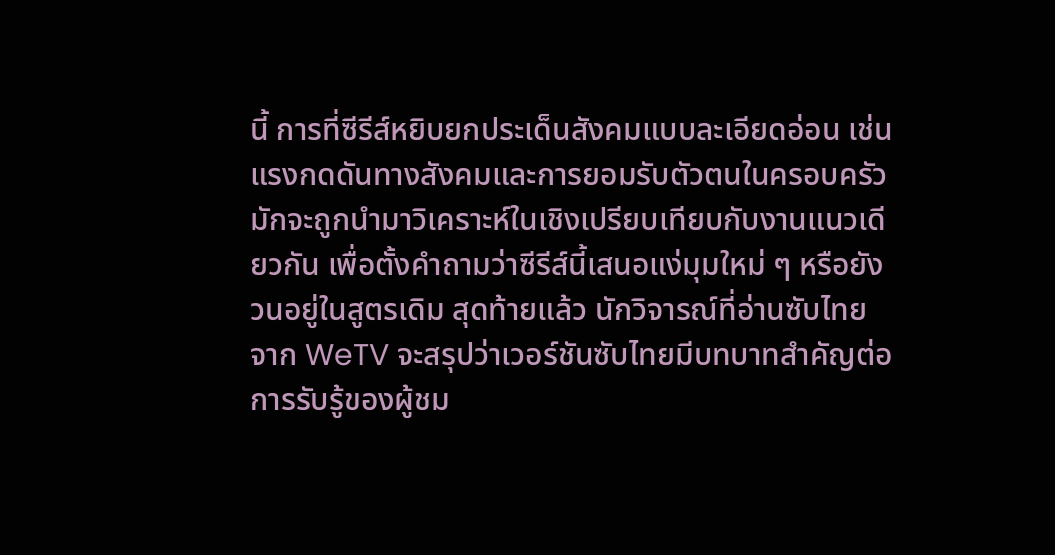นี้ การที่ซีรีส์หยิบยกประเด็นสังคมแบบละเอียดอ่อน เช่นแรงกดดันทางสังคมและการยอมรับตัวตนในครอบครัว มักจะถูกนำมาวิเคราะห์ในเชิงเปรียบเทียบกับงานแนวเดียวกัน เพื่อตั้งคำถามว่าซีรีส์นี้เสนอแง่มุมใหม่ ๆ หรือยังวนอยู่ในสูตรเดิม สุดท้ายแล้ว นักวิจารณ์ที่อ่านซับไทยจาก WeTV จะสรุปว่าเวอร์ชันซับไทยมีบทบาทสำคัญต่อการรับรู้ของผู้ชม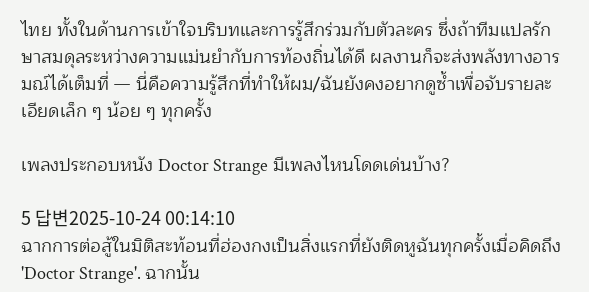ไทย ทั้งในด้านการเข้าใจบริบทและการรู้สึกร่วมกับตัวละคร ซึ่งถ้าทีมแปลรักษาสมดุลระหว่างความแม่นยำกับการท้องถิ่นได้ดี ผลงานก็จะส่งพลังทางอารมณ์ได้เต็มที่ — นี่คือความรู้สึกที่ทำให้ผม/ฉันยังคงอยากดูซ้ำเพื่อจับรายละเอียดเล็ก ๆ น้อย ๆ ทุกครั้ง

เพลงประกอบหนัง Doctor Strange มีเพลงไหนโดดเด่นบ้าง?

5 답변2025-10-24 00:14:10
ฉากการต่อสู้ในมิติสะท้อนที่ฮ่องกงเป็นสิ่งแรกที่ยังติดหูฉันทุกครั้งเมื่อคิดถึง 'Doctor Strange'. ฉากนั้น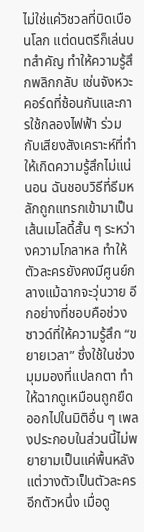ไม่ใช่แค่วิชวลที่บิดเบือนโลก แต่ดนตรีก็เล่นบทสำคัญ ทำให้ความรู้สึกพลิกกลับ เช่นจังหวะคอร์ดที่ซ้อนกันและการใช้กลองไฟฟ้า ร่วมกับเสียงสังเคราะห์ที่ทำให้เกิดความรู้สึกไม่แน่นอน ฉันชอบวิธีที่ธีมหลักถูกแทรกเข้ามาเป็นเส้นเมโลดี้สั้น ๆ ระหว่างความโกลาหล ทำให้ตัวละครยังคงมีศูนย์กลางแม้ฉากจะวุ่นวาย อีกอย่างที่ชอบคือช่วงซาวด์ที่ให้ความรู้สึก “ขยายเวลา” ซึ่งใช้ในช่วงมุมมองที่แปลกตา ทำให้ฉากดูเหมือนถูกยืดออกไปในมิติอื่น ๆ เพลงประกอบในส่วนนี้ไม่พยายามเป็นแค่พื้นหลัง แต่วางตัวเป็นตัวละครอีกตัวหนึ่ง เมื่อดู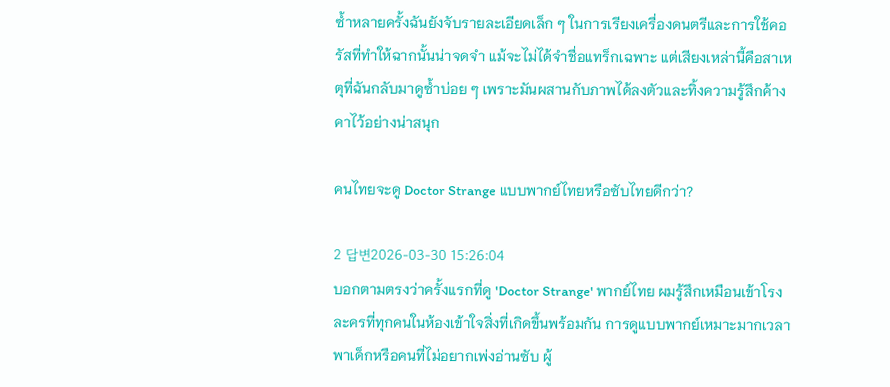ซ้ำหลายครั้งฉันยังจับรายละเอียดเล็ก ๆ ในการเรียงเครื่องดนตรีและการใช้คอรัสที่ทำให้ฉากนั้นน่าจดจำ แม้จะไม่ได้จำชื่อแทร็กเฉพาะ แต่เสียงเหล่านี้คือสาเหตุที่ฉันกลับมาดูซ้ำบ่อย ๆ เพราะมันผสานกับภาพได้ลงตัวและทิ้งความรู้สึกค้างคาไว้อย่างน่าสนุก

คนไทยจะดู Doctor Strange แบบพากย์ไทยหรือซับไทยดีกว่า?

2 답변2026-03-30 15:26:04
บอกตามตรงว่าครั้งแรกที่ดู 'Doctor Strange' พากย์ไทย ผมรู้สึกเหมือนเข้าโรงละครที่ทุกคนในห้องเข้าใจสิ่งที่เกิดขึ้นพร้อมกัน การดูแบบพากย์เหมาะมากเวลาพาเด็กหรือคนที่ไม่อยากเพ่งอ่านซับ ผู้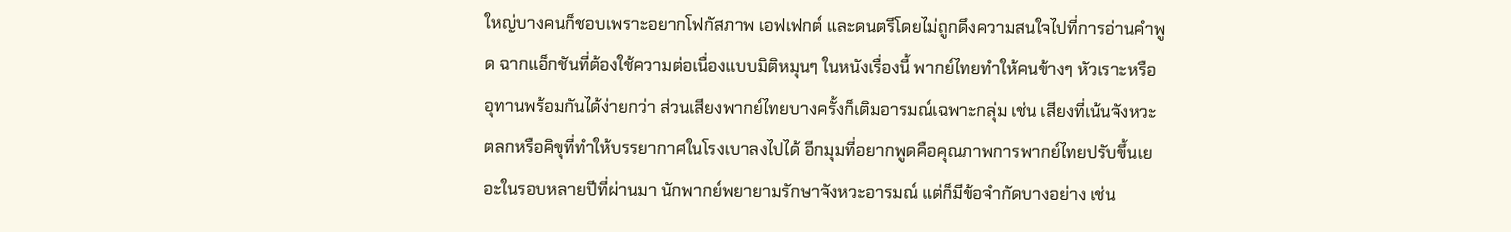ใหญ่บางคนก็ชอบเพราะอยากโฟกัสภาพ เอฟเฟกต์ และดนตรีโดยไม่ถูกดึงความสนใจไปที่การอ่านคำพูด ฉากแอ็กชันที่ต้องใช้ความต่อเนื่องแบบมิติหมุนๆ ในหนังเรื่องนี้ พากย์ไทยทำให้คนข้างๆ หัวเราะหรืออุทานพร้อมกันได้ง่ายกว่า ส่วนเสียงพากย์ไทยบางครั้งก็เติมอารมณ์เฉพาะกลุ่ม เช่น เสียงที่เน้นจังหวะตลกหรือคิขุที่ทำให้บรรยากาศในโรงเบาลงไปได้ อีกมุมที่อยากพูดคือคุณภาพการพากย์ไทยปรับขึ้นเยอะในรอบหลายปีที่ผ่านมา นักพากย์พยายามรักษาจังหวะอารมณ์ แต่ก็มีข้อจำกัดบางอย่าง เช่น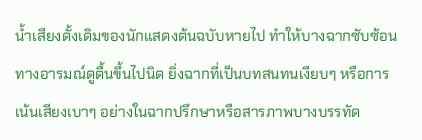น้ำเสียงดั้งเดิมของนักแสดงต้นฉบับหายไป ทำให้บางฉากซับซ้อนทางอารมณ์ดูตื้นขึ้นไปนิด ยิ่งฉากที่เป็นบทสนทนเงียบๆ หรือการเน้นเสียงเบาๆ อย่างในฉากปรึกษาหรือสารภาพบางบรรทัด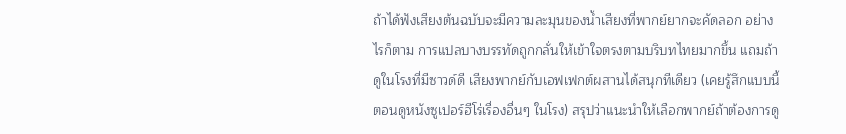ถ้าได้ฟังเสียงต้นฉบับจะมีความละมุนของน้ำเสียงที่พากย์ยากจะคัดลอก อย่างไรก็ตาม การแปลบางบรรทัดถูกกลั่นให้เข้าใจตรงตามบริบทไทยมากขึ้น แถมถ้าดูในโรงที่มีซาวด์ดี เสียงพากย์กับเอฟเฟกต์ผสานได้สนุกทีเดียว (เคยรู้สึกแบบนี้ตอนดูหนังซูเปอร์ฮีโร่เรื่องอื่นๆ ในโรง) สรุปว่าแนะนำให้เลือกพากย์ถ้าต้องการดู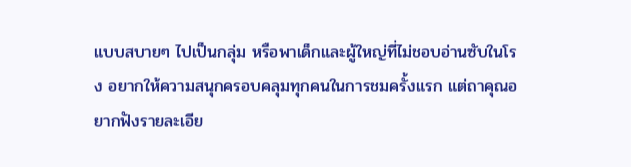แบบสบายๆ ไปเป็นกลุ่ม หรือพาเด็กและผู้ใหญ่ที่ไม่ชอบอ่านซับในโรง อยากให้ความสนุกครอบคลุมทุกคนในการชมครั้งแรก แต่ถาคุณอยากฟังรายละเอีย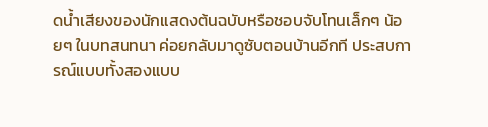ดน้ำเสียงของนักแสดงต้นฉบับหรือชอบจับโทนเล็กๆ น้อยๆ ในบทสนทนา ค่อยกลับมาดูซับตอนบ้านอีกที ประสบการณ์แบบทั้งสองแบบ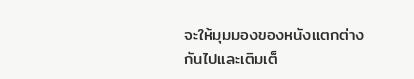จะให้มุมมองของหนังแตกต่างกันไปและเติมเต็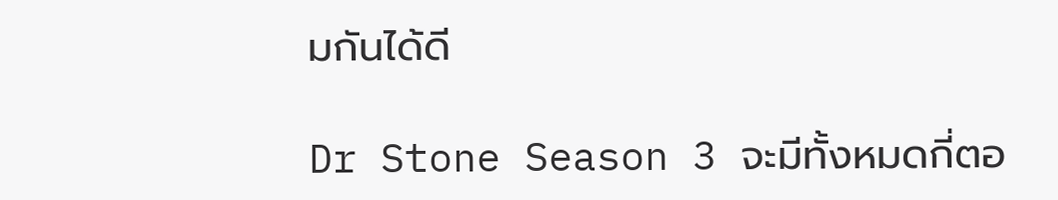มกันได้ดี

Dr Stone Season 3 จะมีทั้งหมดกี่ตอ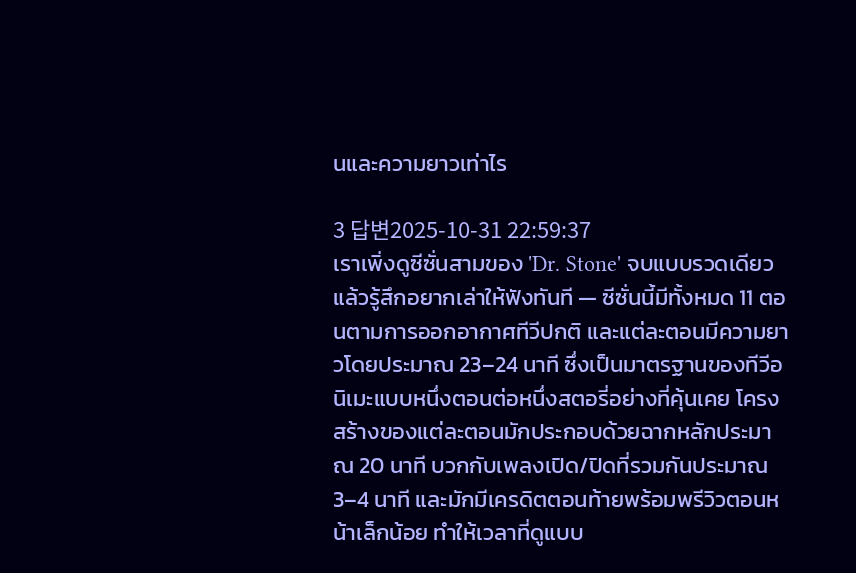นและความยาวเท่าไร

3 답변2025-10-31 22:59:37
เราเพิ่งดูซีซั่นสามของ 'Dr. Stone' จบแบบรวดเดียวแล้วรู้สึกอยากเล่าให้ฟังทันที — ซีซั่นนี้มีทั้งหมด 11 ตอนตามการออกอากาศทีวีปกติ และแต่ละตอนมีความยาวโดยประมาณ 23–24 นาที ซึ่งเป็นมาตรฐานของทีวีอนิเมะแบบหนึ่งตอนต่อหนึ่งสตอรี่อย่างที่คุ้นเคย โครงสร้างของแต่ละตอนมักประกอบด้วยฉากหลักประมาณ 20 นาที บวกกับเพลงเปิด/ปิดที่รวมกันประมาณ 3–4 นาที และมักมีเครดิตตอนท้ายพร้อมพรีวิวตอนหน้าเล็กน้อย ทำให้เวลาที่ดูแบบ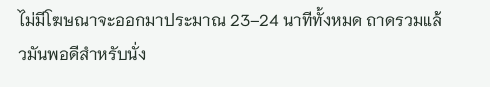ไม่มีโฆษณาจะออกมาประมาณ 23–24 นาทีทั้งหมด ถาดรวมแล้วมันพอดีสำหรับนั่ง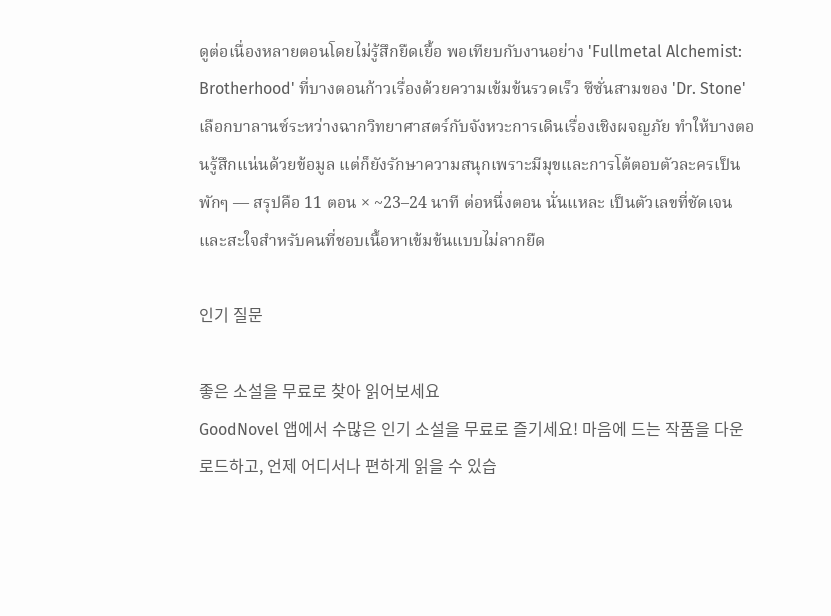ดูต่อเนื่องหลายตอนโดยไม่รู้สึกยืดเยื้อ พอเทียบกับงานอย่าง 'Fullmetal Alchemist: Brotherhood' ที่บางตอนก้าวเรื่องด้วยความเข้มข้นรวดเร็ว ซีซั่นสามของ 'Dr. Stone' เลือกบาลานซ์ระหว่างฉากวิทยาศาสตร์กับจังหวะการเดินเรื่องเชิงผจญภัย ทำให้บางตอนรู้สึกแน่นด้วยข้อมูล แต่ก็ยังรักษาความสนุกเพราะมีมุขและการโต้ตอบตัวละครเป็นพักๆ — สรุปคือ 11 ตอน × ~23–24 นาที ต่อหนึ่งตอน นั่นแหละ เป็นตัวเลขที่ชัดเจนและสะใจสำหรับคนที่ชอบเนื้อหาเข้มข้นแบบไม่ลากยืด

인기 질문

좋은 소설을 무료로 찾아 읽어보세요
GoodNovel 앱에서 수많은 인기 소설을 무료로 즐기세요! 마음에 드는 작품을 다운로드하고, 언제 어디서나 편하게 읽을 수 있습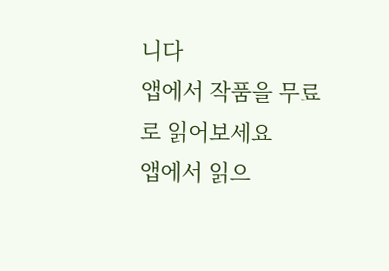니다
앱에서 작품을 무료로 읽어보세요
앱에서 읽으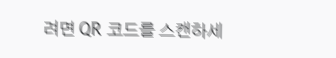려면 QR 코드를 스캔하세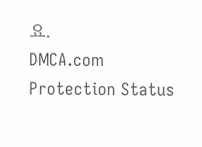요.
DMCA.com Protection Status